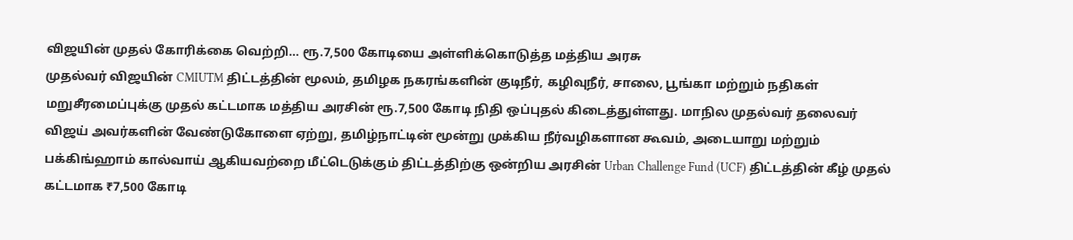விஜயின் முதல் கோரிக்கை வெற்றி… ரூ.7,500 கோடியை அள்ளிக்கொடுத்த மத்திய அரசு
முதல்வர் விஜயின் CMIUTM திட்டத்தின் மூலம், தமிழக நகரங்களின் குடிநீர், கழிவுநீர், சாலை, பூங்கா மற்றும் நதிகள் மறுசீரமைப்புக்கு முதல் கட்டமாக மத்திய அரசின் ரூ.7,500 கோடி நிதி ஒப்புதல் கிடைத்துள்ளது. மாநில முதல்வர் தலைவர் விஜய் அவர்களின் வேண்டுகோளை ஏற்று, தமிழ்நாட்டின் மூன்று முக்கிய நீர்வழிகளான கூவம், அடையாறு மற்றும் பக்கிங்ஹாம் கால்வாய் ஆகியவற்றை மீட்டெடுக்கும் திட்டத்திற்கு ஒன்றிய அரசின் Urban Challenge Fund (UCF) திட்டத்தின் கீழ் முதல் கட்டமாக ₹7,500 கோடி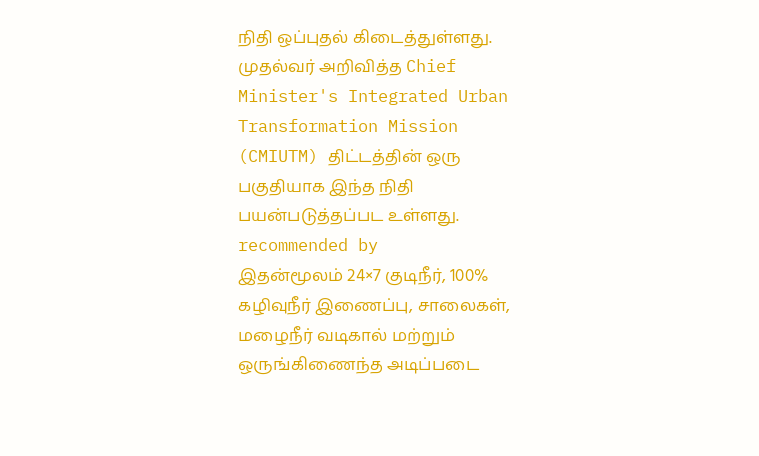நிதி ஒப்புதல் கிடைத்துள்ளது. முதல்வர் அறிவித்த Chief Minister's Integrated Urban Transformation Mission (CMIUTM) திட்டத்தின் ஒரு பகுதியாக இந்த நிதி பயன்படுத்தப்பட உள்ளது. recommended by
இதன்மூலம் 24×7 குடிநீர், 100% கழிவுநீர் இணைப்பு, சாலைகள், மழைநீர் வடிகால் மற்றும் ஒருங்கிணைந்த அடிப்படை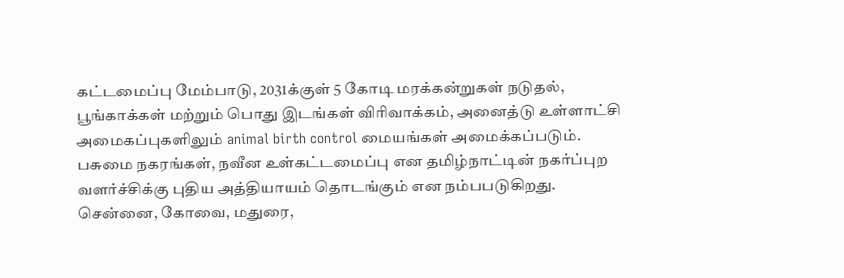கட்டமைப்பு மேம்பாடு, 2031க்குள் 5 கோடி மரக்கன்றுகள் நடுதல், பூங்காக்கள் மற்றும் பொது இடங்கள் விரிவாக்கம், அனைத்டு உள்ளாட்சி அமைகப்புகளிலும் animal birth control மையங்கள் அமைக்கப்படும். பசுமை நகரங்கள், நவீன உள்கட்டமைப்பு என தமிழ்நாட்டின் நகர்ப்புற வளர்ச்சிக்கு புதிய அத்தியாயம் தொடங்கும் என நம்பபடுகிறது. சென்னை, கோவை, மதுரை,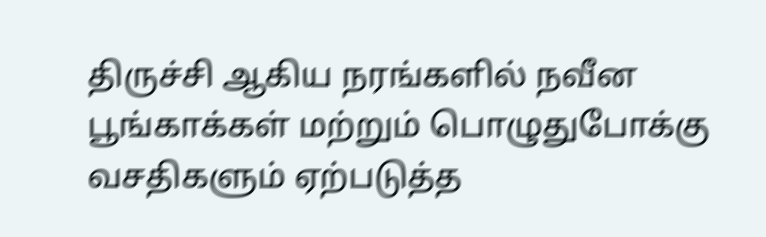திருச்சி ஆகிய நரங்களில் நவீன பூங்காக்கள் மற்றும் பொழுதுபோக்கு வசதிகளும் ஏற்படுத்த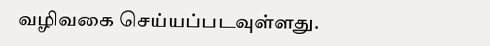வழிவகை செய்யப்படவுள்ளது.